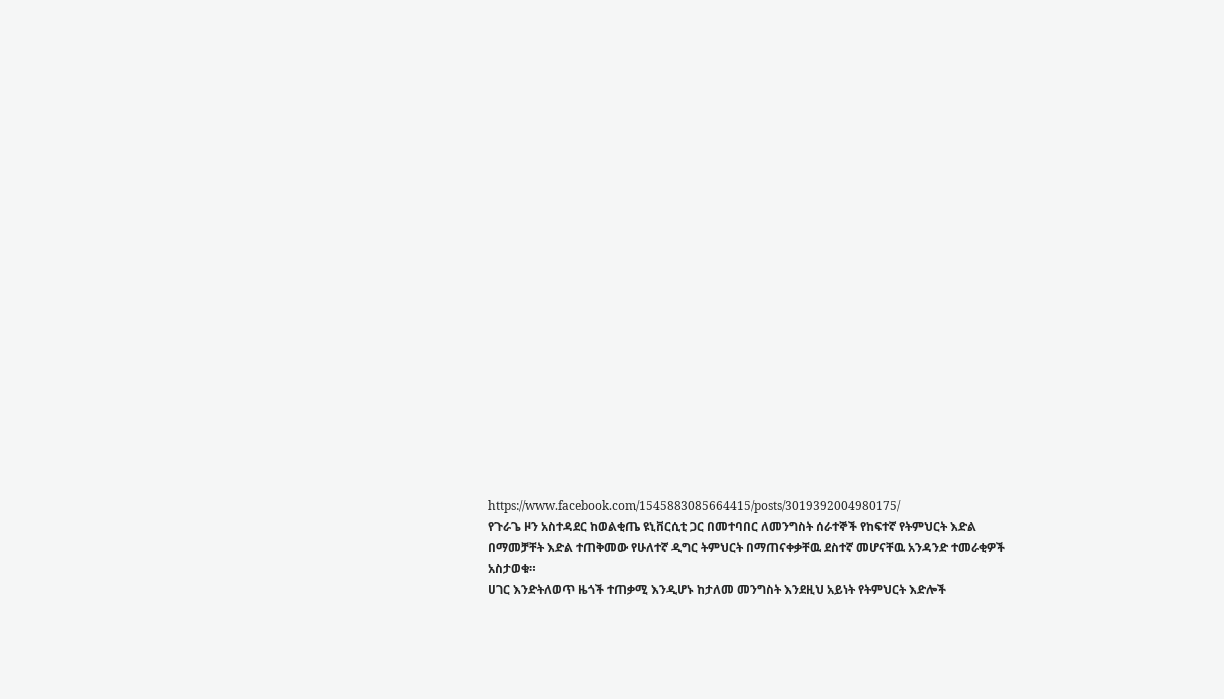https://www.facebook.com/1545883085664415/posts/3019392004980175/
የጉራጌ ዞን አስተዳደር ከወልቂጤ ዩኒቨርሲቲ ጋር በመተባበር ለመንግስት ሰራተኞች የከፍተኛ የትምህርት እድል በማመቻቸት እድል ተጠቅመው የሁለተኛ ዲግር ትምህርት በማጠናቀቃቸዉ ደስተኛ መሆናቸዉ አንዳንድ ተመራቂዎች አስታወቁ።
ሀገር እንድትለወጥ ዜጎች ተጠቃሚ እንዲሆኑ ከታለመ መንግስት እንደዚህ አይነት የትምህርት እድሎች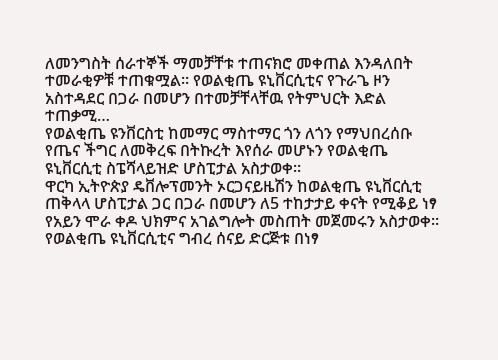ለመንግስት ሰራተኞች ማመቻቸቱ ተጠናክሮ መቀጠል እንዳለበት ተመራቂዎቹ ተጠቁሟል። የወልቂጤ ዩኒቨርሲቲና የጉራጌ ዞን አስተዳደር በጋራ በመሆን በተመቻቸላቸዉ የትምህርት እድል ተጠቃሚ…
የወልቂጤ ዩንቨርስቲ ከመማር ማስተማር ጎን ለጎን የማህበረሰቡ የጤና ችግር ለመቅረፍ በትኩረት እየሰራ መሆኑን የወልቂጤ ዩኒቨርሲቲ ስፔሻላይዝድ ሆስፒታል አስታወቀ።
ዋርካ ኢትዮጵያ ዴቨሎፕመንት ኦርጋናይዜሽን ከወልቂጤ ዩኒቨርሲቲ ጠቅላላ ሆስፒታል ጋር በጋራ በመሆን ለ5 ተከታታይ ቀናት የሚቆይ ነፃ የአይን ሞራ ቀዶ ህክምና አገልግሎት መስጠት መጀመሩን አስታወቀ።
የወልቂጤ ዩኒቨርሲቲና ግብረ ሰናይ ድርጅቱ በነፃ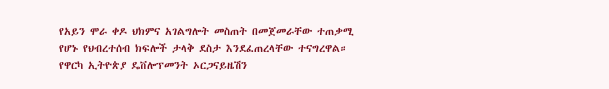የአይን ሞራ ቀዶ ህክምና አገልግሎት መስጠት በመጀመራቸው ተጠቃሚ የሆኑ የህብረተሰብ ክፍሎች ታላቅ ደስታ እንደፈጠረላቸው ተናግረዋል። የዋርካ ኢትዮጵያ ዴቨሎፕመንት ኦርጋናይዜሽን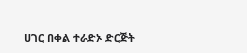ሀገር በቀል ተራድኦ ድርጅት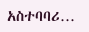አስተባባሪ…